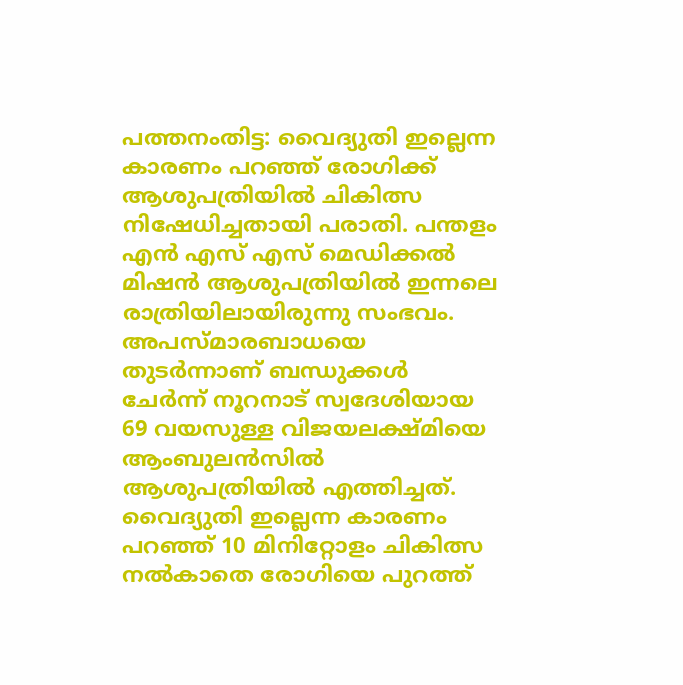പത്തനംതിട്ട: വൈദ്യുതി ഇല്ലെന്ന കാരണം പറഞ്ഞ് രോഗിക്ക് ആശുപത്രിയിൽ ചികിത്സ നിഷേധിച്ചതായി പരാതി. പന്തളം എൻ എസ് എസ് മെഡിക്കൽ മിഷൻ ആശുപത്രിയിൽ ഇന്നലെ രാത്രിയിലായിരുന്നു സംഭവം. അപസ്മാരബാധയെ തുടർന്നാണ് ബന്ധുക്കൾ ചേർന്ന് നൂറനാട് സ്വദേശിയായ 69 വയസുള്ള വിജയലക്ഷ്മിയെ ആംബുലൻസിൽ ആശുപത്രിയിൽ എത്തിച്ചത്. വൈദ്യുതി ഇല്ലെന്ന കാരണം പറഞ്ഞ് 10 മിനിറ്റോളം ചികിത്സ നൽകാതെ രോഗിയെ പുറത്ത്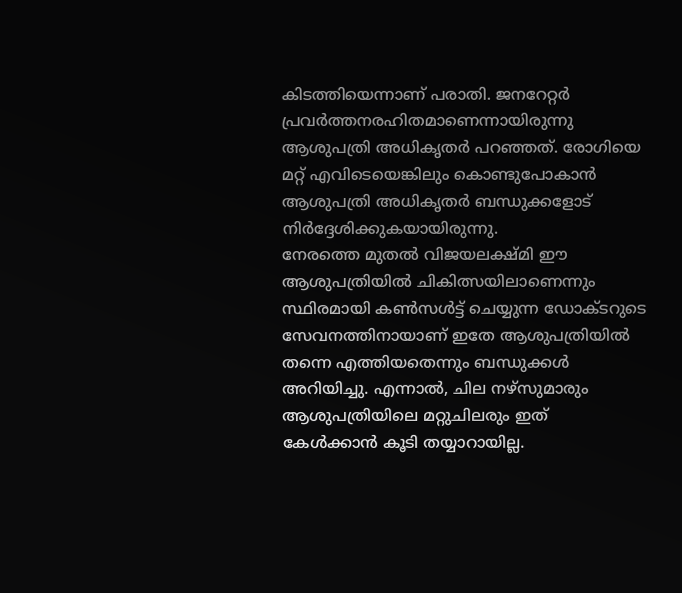കിടത്തിയെന്നാണ് പരാതി. ജനറേറ്റർ പ്രവർത്തനരഹിതമാണെന്നായിരുന്നു ആശുപത്രി അധികൃതർ പറഞ്ഞത്. രോഗിയെ മറ്റ് എവിടെയെങ്കിലും കൊണ്ടുപോകാൻ ആശുപത്രി അധികൃതർ ബന്ധുക്കളോട് നിർദ്ദേശിക്കുകയായിരുന്നു.
നേരത്തെ മുതൽ വിജയലക്ഷ്മി ഈ ആശുപത്രിയിൽ ചികിത്സയിലാണെന്നും സ്ഥിരമായി കൺസൾട്ട് ചെയ്യുന്ന ഡോക്ടറുടെ സേവനത്തിനായാണ് ഇതേ ആശുപത്രിയിൽ തന്നെ എത്തിയതെന്നും ബന്ധുക്കൾ അറിയിച്ചു. എന്നാൽ, ചില നഴ്സുമാരും ആശുപത്രിയിലെ മറ്റുചിലരും ഇത് കേൾക്കാൻ കൂടി തയ്യാറായില്ല.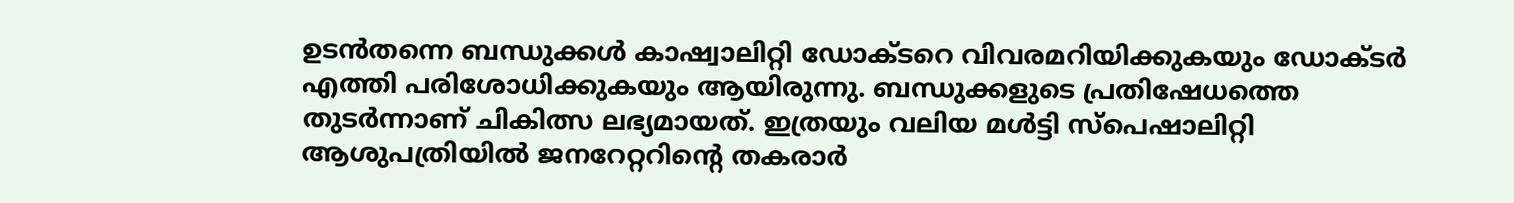ഉടൻതന്നെ ബന്ധുക്കൾ കാഷ്വാലിറ്റി ഡോക്ടറെ വിവരമറിയിക്കുകയും ഡോക്ടർ എത്തി പരിശോധിക്കുകയും ആയിരുന്നു. ബന്ധുക്കളുടെ പ്രതിഷേധത്തെ തുടർന്നാണ് ചികിത്സ ലഭ്യമായത്. ഇത്രയും വലിയ മൾട്ടി സ്പെഷാലിറ്റി ആശുപത്രിയിൽ ജനറേറ്ററിന്റെ തകരാർ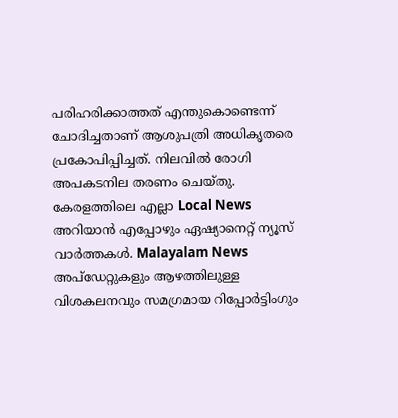പരിഹരിക്കാത്തത് എന്തുകൊണ്ടെന്ന് ചോദിച്ചതാണ് ആശുപത്രി അധികൃതരെ പ്രകോപിപ്പിച്ചത്. നിലവിൽ രോഗി അപകടനില തരണം ചെയ്തു.
കേരളത്തിലെ എല്ലാ Local News അറിയാൻ എപ്പോഴും ഏഷ്യാനെറ്റ് ന്യൂസ് വാർത്തകൾ. Malayalam News അപ്ഡേറ്റുകളും ആഴത്തിലുള്ള വിശകലനവും സമഗ്രമായ റിപ്പോർട്ടിംഗും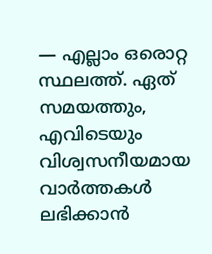— എല്ലാം ഒരൊറ്റ സ്ഥലത്ത്. ഏത് സമയത്തും, എവിടെയും വിശ്വസനീയമായ വാർത്തകൾ ലഭിക്കാൻ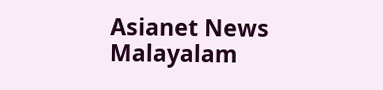Asianet News Malayalam